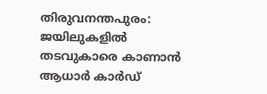തിരുവനന്തപുരം: ജയിലുകളില്‍ തടവുകാരെ കാണാന്‍ ആധാര്‍ കാര്‍ഡ്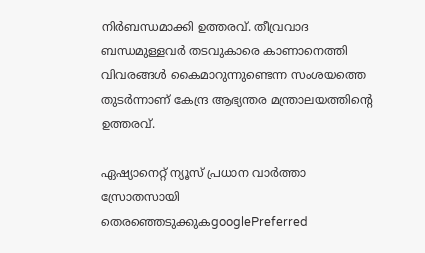നിര്‍ബന്ധമാക്കി ഉത്തരവ്. തീവ്രവാദ ബന്ധമുള്ളവര്‍ തടവുകാരെ കാണാനെത്തി വിവരങ്ങള്‍ കൈമാറുന്നുണ്ടെന്ന സംശയത്തെ തുടര്‍ന്നാണ് കേന്ദ്ര ആഭ്യന്തര മന്ത്രാലയത്തിന്‍റെ ഉത്തരവ്.

ഏഷ്യാനെറ്റ് ന്യൂസ് പ്രധാന വാർത്താ സ്രോതസായി തെരഞ്ഞെടുക്കുകgooglePreferred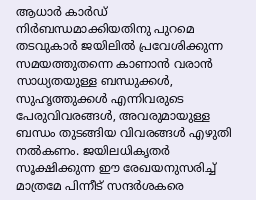ആധാര്‍ കാര്‍ഡ് നിര്‍ബന്ധമാക്കിയതിനു പുറമെ തടവുകാര്‍ ജയിലില്‍ പ്രവേശിക്കുന്ന സമയത്തുതന്നെ കാണാന്‍ വരാന്‍ സാധ്യതയുള്ള ബന്ധുക്കള്‍, സുഹൃത്തുക്കള്‍ എന്നിവരുടെ പേരുവിവരങ്ങള്‍, അവരുമായുള്ള ബന്ധം തുടങ്ങിയ വിവരങ്ങള്‍ എഴുതി നല്‍കണം. ജയിലധികൃതര്‍ സൂക്ഷിക്കുന്ന ഈ രേഖയനുസരിച്ച്‌ മാത്രമേ പിന്നീട് സന്ദര്‍ശകരെ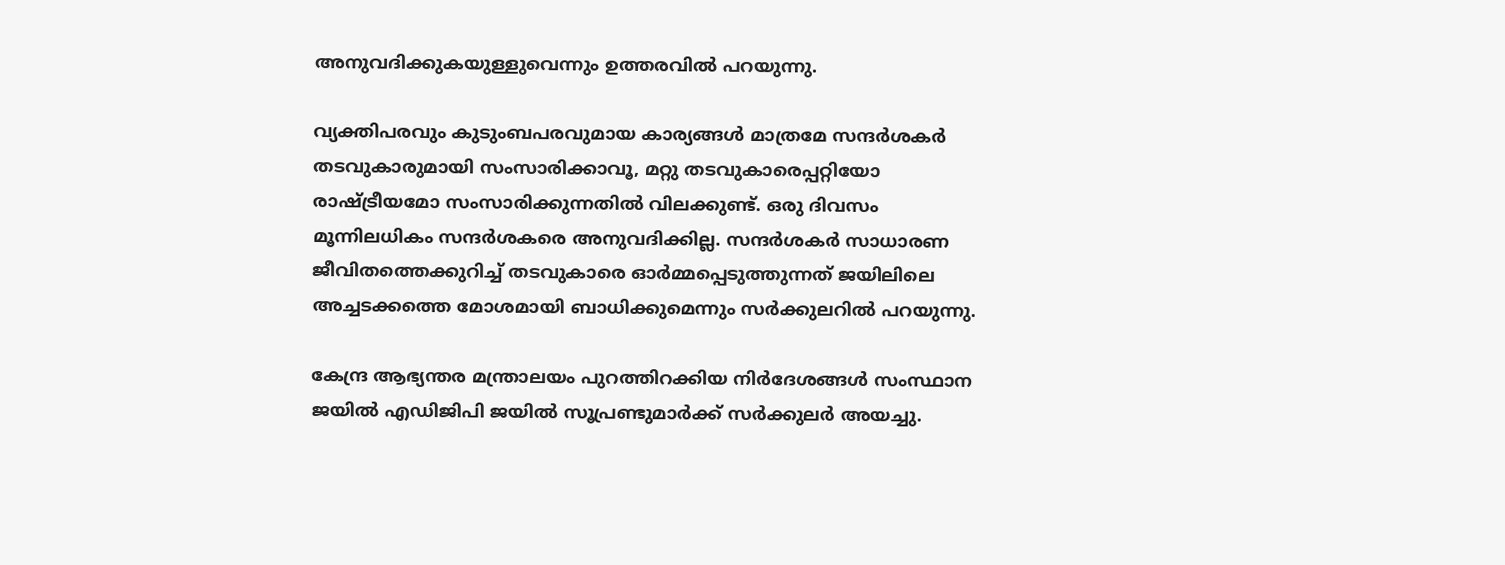അനുവദിക്കുകയുള്ളുവെന്നും ഉത്തരവില്‍ പറയുന്നു.

വ്യക്തിപരവും കുടുംബപരവുമായ കാര്യങ്ങള്‍ മാത്രമേ സന്ദര്‍ശകര്‍ തടവുകാരുമായി സംസാരിക്കാവൂ, മറ്റു തടവുകാരെപ്പറ്റിയോ രാഷ്ട്രീയമോ സംസാരിക്കുന്നതില്‍ വിലക്കുണ്ട്. ഒരു ദിവസം മൂന്നിലധികം സന്ദര്‍ശകരെ അനുവദിക്കില്ല. സന്ദര്‍ശകര്‍ സാധാരണ ജീവിതത്തെക്കുറിച്ച്‌ തടവുകാരെ ഓര്‍മ്മപ്പെടുത്തുന്നത് ജയിലിലെ അച്ചടക്കത്തെ മോശമായി ബാധിക്കുമെന്നും സര്‍ക്കുലറില്‍ പറയുന്നു.

കേന്ദ്ര ആഭ്യന്തര മന്ത്രാലയം പുറത്തിറക്കിയ നിര്‍ദേശങ്ങള്‍ സംസ്ഥാന ജയില്‍ എഡിജിപി ജയില്‍ സൂപ്രണ്ടുമാര്‍ക്ക് സര്‍ക്കുലര്‍ അയച്ചു.